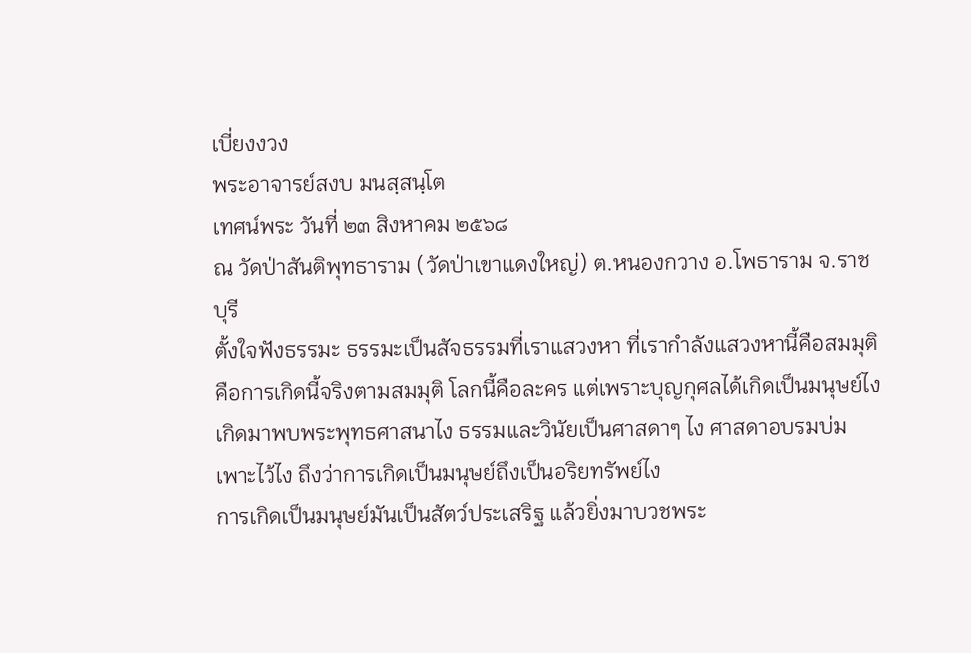เบี่ยงงวง
พระอาจารย์สงบ มนสฺสนฺโต
เทศน์พระ วันที่ ๒๓ สิงหาคม ๒๕๖๘
ณ วัดป่าสันติพุทธาราม (วัดป่าเขาแดงใหญ่) ต.หนองกวาง อ.โพธาราม จ.ราชบุรี
ตั้งใจฟังธรรมะ ธรรมะเป็นสัจธรรมที่เราแสวงหา ที่เรากำลังแสวงหานี้คือสมมุติ คือการเกิดนี้จริงตามสมมุติ โลกนี้คือละคร แต่เพราะบุญกุศลได้เกิดเป็นมนุษย์ไง เกิดมาพบพระพุทธศาสนาไง ธรรมและวินัยเป็นศาสดาๆ ไง ศาสดาอบรมบ่มเพาะไว้ไง ถึงว่าการเกิดเป็นมนุษย์ถึงเป็นอริยทรัพย์ไง
การเกิดเป็นมนุษย์มันเป็นสัตว์ประเสริฐ แล้วยิ่งมาบวชพระ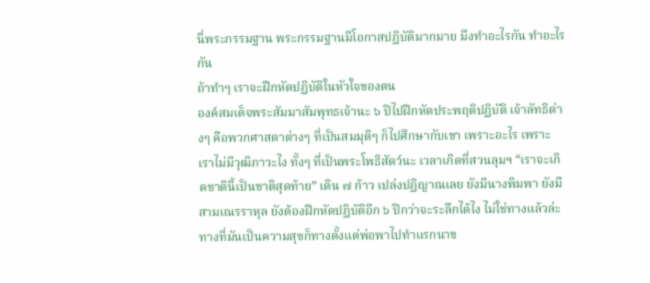นี่พระกรรมฐาน พระกรรมฐานมีโอกาสปฏิบัติมากมาย มึงทำอะไรกัน ทำอะไรกัน
ถ้าทำๆ เราจะฝึกหัดปฏิบัติในหัวใจของตน
องค์สมเด็จพระสัมมาสัมพุทธเจ้านะ ๖ ปีไปฝึกหัดประพฤติปฏิบัติ เจ้าลัทธิต่างๆ คือพวกศาสดาต่างๆ ที่เป็นสมมุติๆ ก็ไปศึกษากับเขา เพราะอะไร เพราะเราไม่มีวุฒิภาวะไง ทั้งๆ ที่เป็นพระโพธิสัตว์นะ เวลาเกิดที่สวนลุมฯ “เราจะเกิดชาตินี้เป็นชาติสุดท้าย” เดิน ๗ ก้าว เปล่งปฏิญาณเลย ยังมีนางพิมพา ยังมีสามเณรราหุล ยังต้องฝึกหัดปฏิบัติอีก ๖ ปีกว่าจะระลึกได้ไง ไม่ใช่ทางแล้วล่ะ ทางที่มันเป็นความสุขก็ทางตั้งแต่พ่อพาไปทำแรกนาข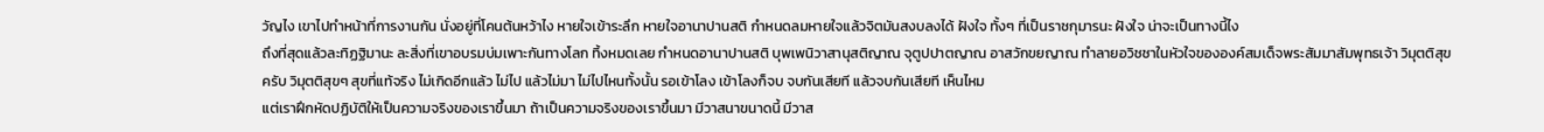วัญไง เขาไปทำหน้าที่การงานกัน นั่งอยู่ที่โคนต้นหว้าไง หายใจเข้าระลึก หายใจอานาปานสติ กำหนดลมหายใจแล้วจิตมันสงบลงได้ ฝังใจ ทั้งๆ ที่เป็นราชกุมารนะ ฝังใจ น่าจะเป็นทางนี้ไง
ถึงที่สุดแล้วละทิฏฐิมานะ ละสิ่งที่เขาอบรมบ่มเพาะกันทางโลก ทิ้งหมดเลย กำหนดอานาปานสติ บุพเพนิวาสานุสติญาณ จุตูปปาตญาณ อาสวักขยญาณ ทำลายอวิชชาในหัวใจขององค์สมเด็จพระสัมมาสัมพุทธเจ้า วิมุตติสุขครับ วิมุตติสุขๆ สุขที่แท้จริง ไม่เกิดอีกแล้ว ไม่ไป แล้วไม่มา ไม่ไปไหนทั้งนั้น รอเข้าโลง เข้าโลงก็จบ จบกันเสียที แล้วจบกันเสียที เห็นไหม
แต่เราฝึกหัดปฏิบัติให้เป็นความจริงของเราขึ้นมา ถ้าเป็นความจริงของเราขึ้นมา มีวาสนาขนาดนี้ มีวาส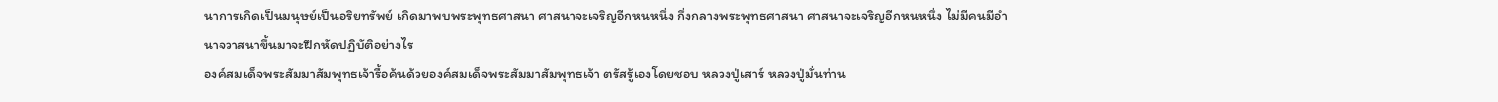นาการเกิดเป็นมนุษย์เป็นอริยทรัพย์ เกิดมาพบพระพุทธศาสนา ศาสนาจะเจริญอีกหนหนึ่ง กึ่งกลางพระพุทธศาสนา ศาสนาจะเจริญอีกหนหนึ่ง ไม่มีคนมีอำนาจวาสนาขึ้นมาจะฝึกหัดปฏิบัติอย่างไร
องค์สมเด็จพระสัมมาสัมพุทธเจ้ารื้อค้นด้วยองค์สมเด็จพระสัมมาสัมพุทธเจ้า ตรัสรู้เองโดยชอบ หลวงปู่เสาร์ หลวงปู่มั่นท่าน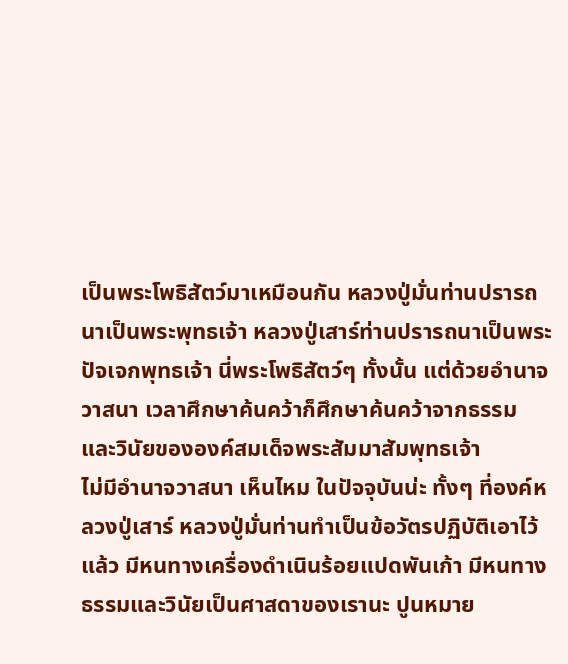เป็นพระโพธิสัตว์มาเหมือนกัน หลวงปู่มั่นท่านปรารถนาเป็นพระพุทธเจ้า หลวงปู่เสาร์ท่านปรารถนาเป็นพระปัจเจกพุทธเจ้า นี่พระโพธิสัตว์ๆ ทั้งนั้น แต่ด้วยอำนาจวาสนา เวลาศึกษาค้นคว้าก็ศึกษาค้นคว้าจากธรรมและวินัยขององค์สมเด็จพระสัมมาสัมพุทธเจ้า
ไม่มีอำนาจวาสนา เห็นไหม ในปัจจุบันน่ะ ทั้งๆ ที่องค์หลวงปู่เสาร์ หลวงปู่มั่นท่านทำเป็นข้อวัตรปฏิบัติเอาไว้แล้ว มีหนทางเครื่องดำเนินร้อยแปดพันเก้า มีหนทาง ธรรมและวินัยเป็นศาสดาของเรานะ ปูนหมาย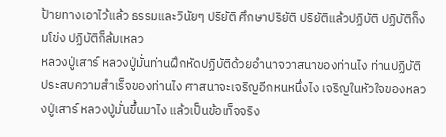ป้ายทางเอาไว้แล้ว ธรรมและวินัยๆ ปริยัติ ศึกษาปริยัติ ปริยัติแล้วปฏิบัติ ปฏิบัติก็งมโข่ง ปฏิบัติก็ล้มเหลว
หลวงปู่เสาร์ หลวงปู่มั่นท่านฝึกหัดปฏิบัติด้วยอำนาจวาสนาของท่านไง ท่านปฏิบัติประสบความสำเร็จของท่านไง ศาสนาจะเจริญอีกหนหนึ่งไง เจริญในหัวใจของหลวงปู่เสาร์ หลวงปู่มั่นขึ้นมาไง แล้วเป็นข้อเท็จจริง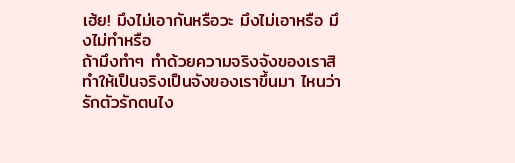เฮ้ย! มึงไม่เอากันหรือวะ มึงไม่เอาหรือ มึงไม่ทำหรือ
ถ้ามึงทำๆ ทำด้วยความจริงจังของเราสิ ทำให้เป็นจริงเป็นจังของเราขึ้นมา ไหนว่ารักตัวรักตนไง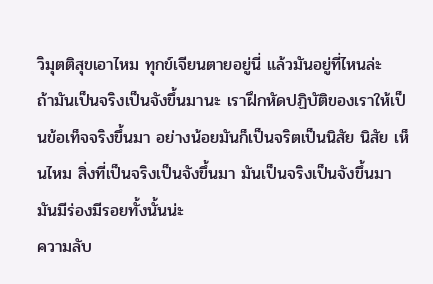วิมุตติสุขเอาไหม ทุกข์เจียนตายอยู่นี่ แล้วมันอยู่ที่ไหนล่ะ
ถ้ามันเป็นจริงเป็นจังขึ้นมานะ เราฝึกหัดปฏิบัติของเราให้เป็นข้อเท็จจริงขึ้นมา อย่างน้อยมันก็เป็นจริตเป็นนิสัย นิสัย เห็นไหม สิ่งที่เป็นจริงเป็นจังขึ้นมา มันเป็นจริงเป็นจังขึ้นมา มันมีร่องมีรอยทั้งนั้นน่ะ
ความลับ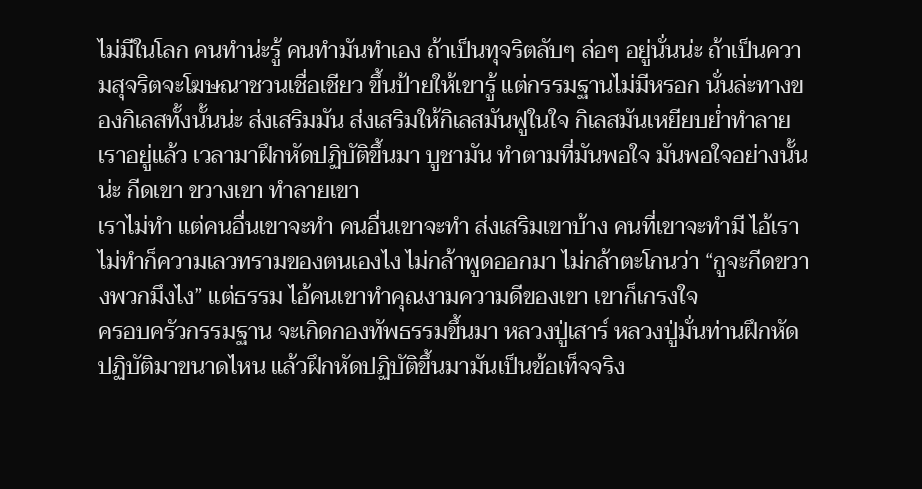ไม่มีในโลก คนทำน่ะรู้ คนทำมันทำเอง ถ้าเป็นทุจริตลับๆ ล่อๆ อยู่นั่นน่ะ ถ้าเป็นความสุจริตจะโฆษณาชวนเชื่อเชียว ขึ้นป้ายให้เขารู้ แต่กรรมฐานไม่มีหรอก นั่นล่ะทางของกิเลสทั้งนั้นน่ะ ส่งเสริมมัน ส่งเสริมให้กิเลสมันฟูในใจ กิเลสมันเหยียบย่ำทำลายเราอยู่แล้ว เวลามาฝึกหัดปฏิบัติขึ้นมา บูชามัน ทำตามที่มันพอใจ มันพอใจอย่างนั้นน่ะ กีดเขา ขวางเขา ทำลายเขา
เราไม่ทำ แต่คนอื่นเขาจะทำ คนอื่นเขาจะทำ ส่งเสริมเขาบ้าง คนที่เขาจะทำมี ไอ้เราไม่ทำก็ความเลวทรามของตนเองไง ไม่กล้าพูดออกมา ไม่กล้าตะโกนว่า “กูจะกีดขวางพวกมึงไง” แต่ธรรม ไอ้คนเขาทำคุณงามความดีของเขา เขาก็เกรงใจ
ครอบครัวกรรมฐาน จะเกิดกองทัพธรรมขึ้นมา หลวงปู่เสาร์ หลวงปู่มั่นท่านฝึกหัดปฏิบัติมาขนาดไหน แล้วฝึกหัดปฏิบัติขึ้นมามันเป็นข้อเท็จจริง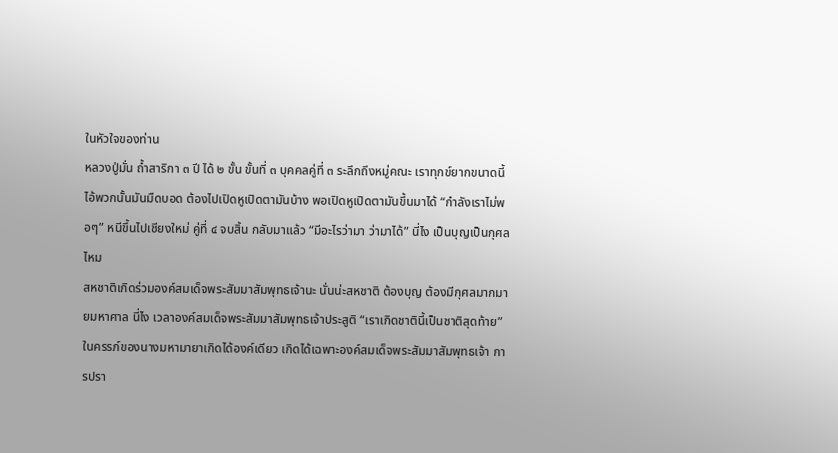ในหัวใจของท่าน
หลวงปู่มั่น ถ้ำสาริกา ๓ ปี ได้ ๒ ขั้น ขั้นที่ ๓ บุคคลคู่ที่ ๓ ระลึกถึงหมู่คณะ เราทุกข์ยากขนาดนี้ ไอ้พวกนั้นมันมืดบอด ต้องไปเปิดหูเปิดตามันบ้าง พอเปิดหูเปิดตามันขึ้นมาได้ “กำลังเราไม่พอๆ” หนีขึ้นไปเชียงใหม่ คู่ที่ ๔ จบสิ้น กลับมาแล้ว “มีอะไรว่ามา ว่ามาได้” นี่ไง เป็นบุญเป็นกุศลไหม
สหชาติเกิดร่วมองค์สมเด็จพระสัมมาสัมพุทธเจ้านะ นั่นน่ะสหชาติ ต้องบุญ ต้องมีกุศลมากมายมหาศาล นี่ไง เวลาองค์สมเด็จพระสัมมาสัมพุทธเจ้าประสูติ “เราเกิดชาตินี้เป็นชาติสุดท้าย”
ในครรภ์ของนางมหามายาเกิดได้องค์เดียว เกิดได้เฉพาะองค์สมเด็จพระสัมมาสัมพุทธเจ้า การปรา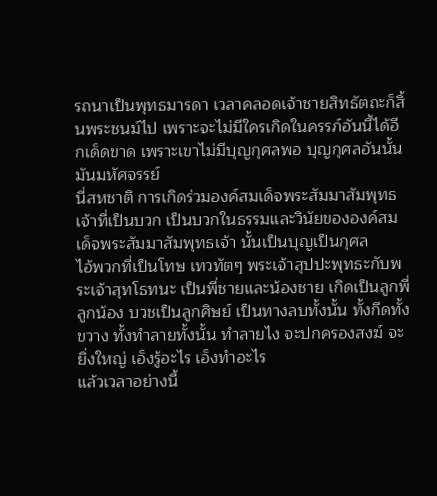รถนาเป็นพุทธมารดา เวลาคลอดเจ้าชายสิทธัตถะก็สิ้นพระชนม์ไป เพราะจะไม่มีใครเกิดในครรภ์อันนี้ได้อีกเด็ดขาด เพราะเขาไม่มีบุญกุศลพอ บุญกุศลอันนั้นมันมหัศจรรย์
นี่สหชาติ การเกิดร่วมองค์สมเด็จพระสัมมาสัมพุทธเจ้าที่เป็นบวก เป็นบวกในธรรมและวินัยขององค์สมเด็จพระสัมมาสัมพุทธเจ้า นั้นเป็นบุญเป็นกุศล
ไอ้พวกที่เป็นโทษ เทวทัตๆ พระเจ้าสุปปะพุทธะกับพระเจ้าสุทโธทนะ เป็นพี่ชายและน้องชาย เกิดเป็นลูกพี่ลูกน้อง บวชเป็นลูกศิษย์ เป็นทางลบทั้งนั้น ทั้งกีดทั้งขวาง ทั้งทำลายทั้งนั้น ทำลายไง จะปกครองสงฆ์ จะยิ่งใหญ่ เอ็งรู้อะไร เอ็งทำอะไร
แล้วเวลาอย่างนี้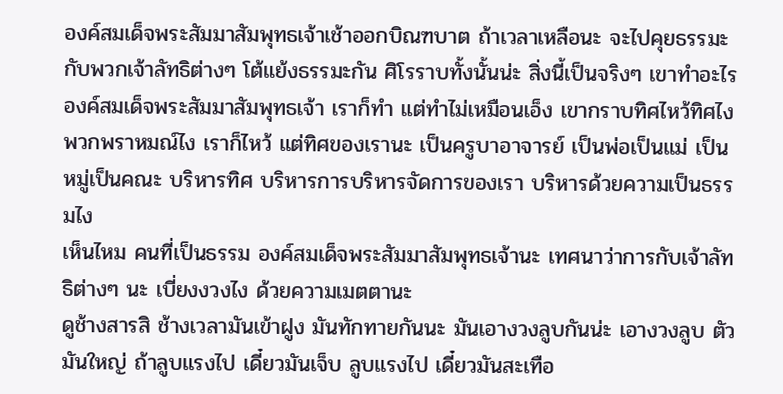องค์สมเด็จพระสัมมาสัมพุทธเจ้าเช้าออกบิณฑบาต ถ้าเวลาเหลือนะ จะไปคุยธรรมะกับพวกเจ้าลัทธิต่างๆ โต้แย้งธรรมะกัน ศิโรราบทั้งนั้นน่ะ สิ่งนี้เป็นจริงๆ เขาทำอะไร องค์สมเด็จพระสัมมาสัมพุทธเจ้า เราก็ทำ แต่ทำไม่เหมือนเอ็ง เขากราบทิศไหว้ทิศไง พวกพราหมณ์ไง เราก็ไหว้ แต่ทิศของเรานะ เป็นครูบาอาจารย์ เป็นพ่อเป็นแม่ เป็นหมู่เป็นคณะ บริหารทิศ บริหารการบริหารจัดการของเรา บริหารด้วยความเป็นธรรมไง
เห็นไหม คนที่เป็นธรรม องค์สมเด็จพระสัมมาสัมพุทธเจ้านะ เทศนาว่าการกับเจ้าลัทธิต่างๆ นะ เบี่ยงงวงไง ด้วยความเมตตานะ
ดูช้างสารสิ ช้างเวลามันเข้าฝูง มันทักทายกันนะ มันเอางวงลูบกันน่ะ เอางวงลูบ ตัวมันใหญ่ ถ้าลูบแรงไป เดี๋ยวมันเจ็บ ลูบแรงไป เดี๋ยวมันสะเทือ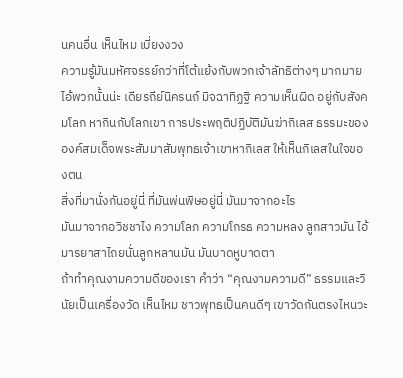นคนอื่น เห็นไหม เบี่ยงงวง
ความรู้มันมหัศจรรย์กว่าที่โต้แย้งกับพวกเจ้าลัทธิต่างๆ มากมาย ไอ้พวกนั้นน่ะ เดียรถีย์นิครนถ์ มิจฉาทิฏฐิ ความเห็นผิด อยู่กับสังคมโลก หากินกับโลกเขา การประพฤติปฏิบัติมันฆ่ากิเลส ธรรมะขององค์สมเด็จพระสัมมาสัมพุทธเจ้าเขาหากิเลส ให้เห็นกิเลสในใจของตน
สิ่งที่มานั่งกันอยู่นี่ ที่มันพ่นพิษอยู่นี่ มันมาจากอะไร
มันมาจากอวิชชาไง ความโลภ ความโกรธ ความหลง ลูกสาวมัน ไอ้มารยาสาไถยนั่นลูกหลานมัน มันบาดหูบาดตา
ถ้าทำคุณงามความดีของเรา คำว่า “คุณงามความดี” ธรรมและวินัยเป็นเครื่องวัด เห็นไหม ชาวพุทธเป็นคนดีๆ เขาวัดกันตรงไหนวะ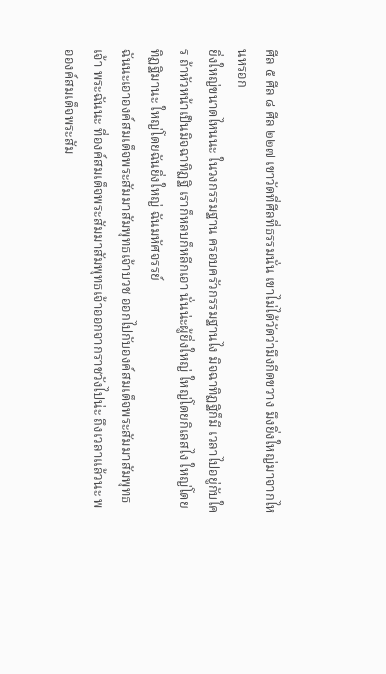ศีล ๕ ศีล ๘ ศีล ๒๒๗ เขาวัดที่ศีลที่ธรรมนั่น เขาไม่ได้วัดว่ามึงกีดขวาง มึงยิ่งใหญ่มาจากไหนหรอก
ยิ่งใหญ่ขนาดไหนนะ ในวงกรรมฐาน ครอบครัวกรรมฐานไง มิจฉาทิฏฐิก็มี เวลาไปอยู่กับใคร ถ้าหัวหน้าเป็นมิจฉาทิฏฐิ เราก็หลบก็หลีกเอา นั่นน่ะผู้ยิ่งใหญ่ ใหญ่โดยกิเลสไง ใหญ่โดยทิฏฐิมานะ ใหญ่โดยฉันยิ่งใหญ่ ฉันมหัศจรรย์
ฉันนะเอาองค์สมเด็จพระสัมมาสัมพุทธเจ้าบวช ออกไปกับองค์สมเด็จพระสัมมาสัมพุทธเจ้า พระฉันนะ ที่องค์สมเด็จพระสัมมาสัมพุทธเจ้าออกจากราชวังไปน่ะ ถึงเวลาแล้วนะ พอองค์สมเด็จพระสัม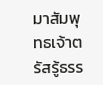มาสัมพุทธเจ้าตรัสรู้ธรร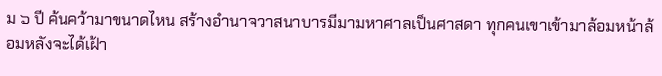ม ๖ ปี ค้นคว้ามาขนาดไหน สร้างอำนาจวาสนาบารมีมามหาศาลเป็นศาสดา ทุกคนเขาเข้ามาล้อมหน้าล้อมหลังจะได้เฝ้า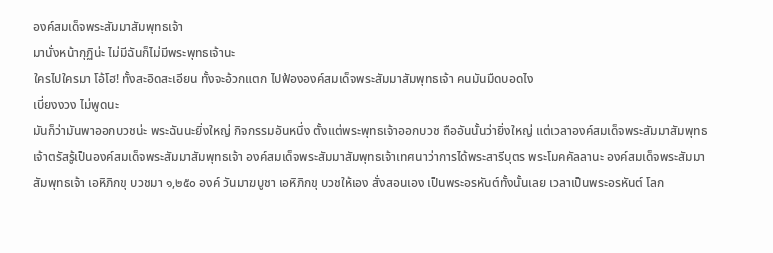องค์สมเด็จพระสัมมาสัมพุทธเจ้า
มานั่งหน้ากุฏิน่ะ ไม่มีฉันก็ไม่มีพระพุทธเจ้านะ
ใครไปใครมา โอ้โฮ! ทั้งสะอิดสะเอียน ทั้งจะอ้วกแตก ไปฟ้ององค์สมเด็จพระสัมมาสัมพุทธเจ้า คนมันมืดบอดไง
เบี่ยงงวง ไม่พูดนะ
มันก็ว่ามันพาออกบวชน่ะ พระฉันนะยิ่งใหญ่ กิจกรรมอันหนึ่ง ตั้งแต่พระพุทธเจ้าออกบวช ถืออันนั้นว่ายิ่งใหญ่ แต่เวลาองค์สมเด็จพระสัมมาสัมพุทธเจ้าตรัสรู้เป็นองค์สมเด็จพระสัมมาสัมพุทธเจ้า องค์สมเด็จพระสัมมาสัมพุทธเจ้าเทศนาว่าการได้พระสารีบุตร พระโมคคัลลานะ องค์สมเด็จพระสัมมาสัมพุทธเจ้า เอหิภิกขุ บวชมา ๑,๒๕๐ องค์ วันมาฆบูชา เอหิภิกขุ บวชให้เอง สั่งสอนเอง เป็นพระอรหันต์ทั้งนั้นเลย เวลาเป็นพระอรหันต์ โลก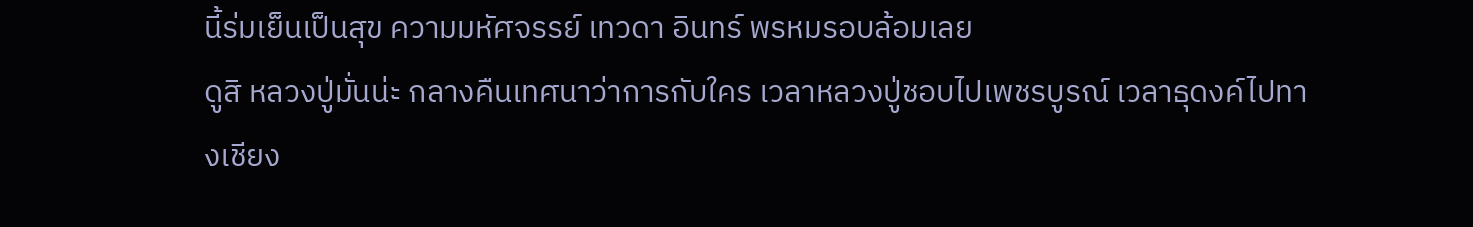นี้ร่มเย็นเป็นสุข ความมหัศจรรย์ เทวดา อินทร์ พรหมรอบล้อมเลย
ดูสิ หลวงปู่มั่นน่ะ กลางคืนเทศนาว่าการกับใคร เวลาหลวงปู่ชอบไปเพชรบูรณ์ เวลาธุดงค์ไปทางเชียง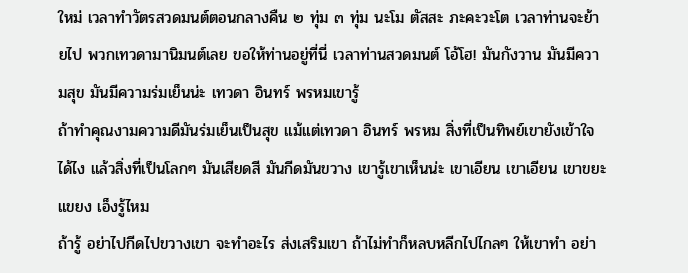ใหม่ เวลาทำวัตรสวดมนต์ตอนกลางคืน ๒ ทุ่ม ๓ ทุ่ม นะโม ตัสสะ ภะคะวะโต เวลาท่านจะย้ายไป พวกเทวดามานิมนต์เลย ขอให้ท่านอยู่ที่นี่ เวลาท่านสวดมนต์ โอ้โฮ! มันกังวาน มันมีความสุข มันมีความร่มเย็นน่ะ เทวดา อินทร์ พรหมเขารู้
ถ้าทำคุณงามความดีมันร่มเย็นเป็นสุข แม้แต่เทวดา อินทร์ พรหม สิ่งที่เป็นทิพย์เขายังเข้าใจได้ไง แล้วสิ่งที่เป็นโลกๆ มันเสียดสี มันกีดมันขวาง เขารู้เขาเห็นน่ะ เขาเอียน เขาเอียน เขาขยะแขยง เอ็งรู้ไหม
ถ้ารู้ อย่าไปกีดไปขวางเขา จะทำอะไร ส่งเสริมเขา ถ้าไม่ทำก็หลบหลีกไปไกลๆ ให้เขาทำ อย่า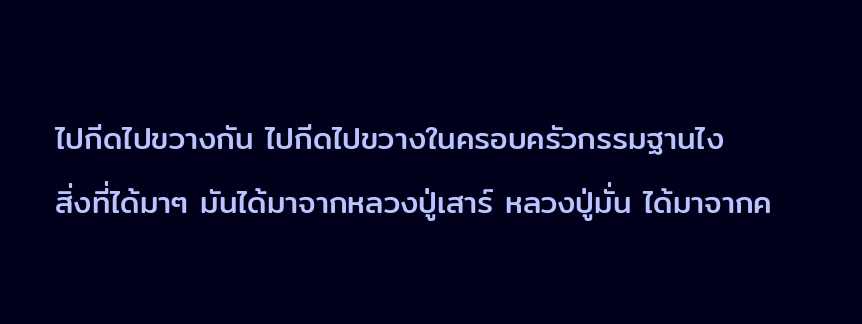ไปกีดไปขวางกัน ไปกีดไปขวางในครอบครัวกรรมฐานไง
สิ่งที่ได้มาๆ มันได้มาจากหลวงปู่เสาร์ หลวงปู่มั่น ได้มาจากค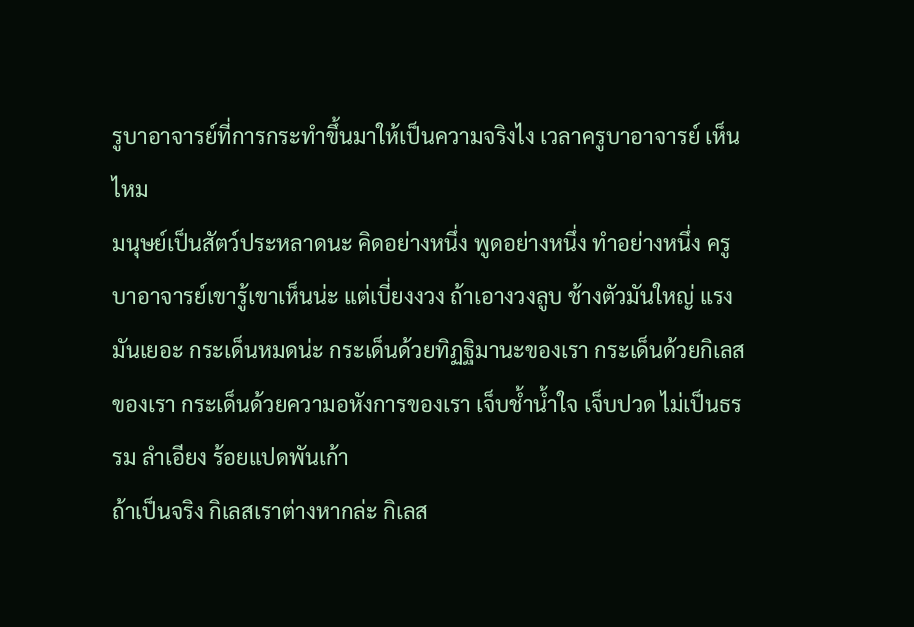รูบาอาจารย์ที่การกระทำขึ้นมาให้เป็นความจริงไง เวลาครูบาอาจารย์ เห็นไหม
มนุษย์เป็นสัตว์ประหลาดนะ คิดอย่างหนึ่ง พูดอย่างหนึ่ง ทำอย่างหนึ่ง ครูบาอาจารย์เขารู้เขาเห็นน่ะ แต่เบี่ยงงวง ถ้าเอางวงลูบ ช้างตัวมันใหญ่ แรงมันเยอะ กระเด็นหมดน่ะ กระเด็นด้วยทิฏฐิมานะของเรา กระเด็นด้วยกิเลสของเรา กระเด็นด้วยความอหังการของเรา เจ็บช้ำน้ำใจ เจ็บปวด ไม่เป็นธรรม ลำเอียง ร้อยแปดพันเก้า
ถ้าเป็นจริง กิเลสเราต่างหากล่ะ กิเลส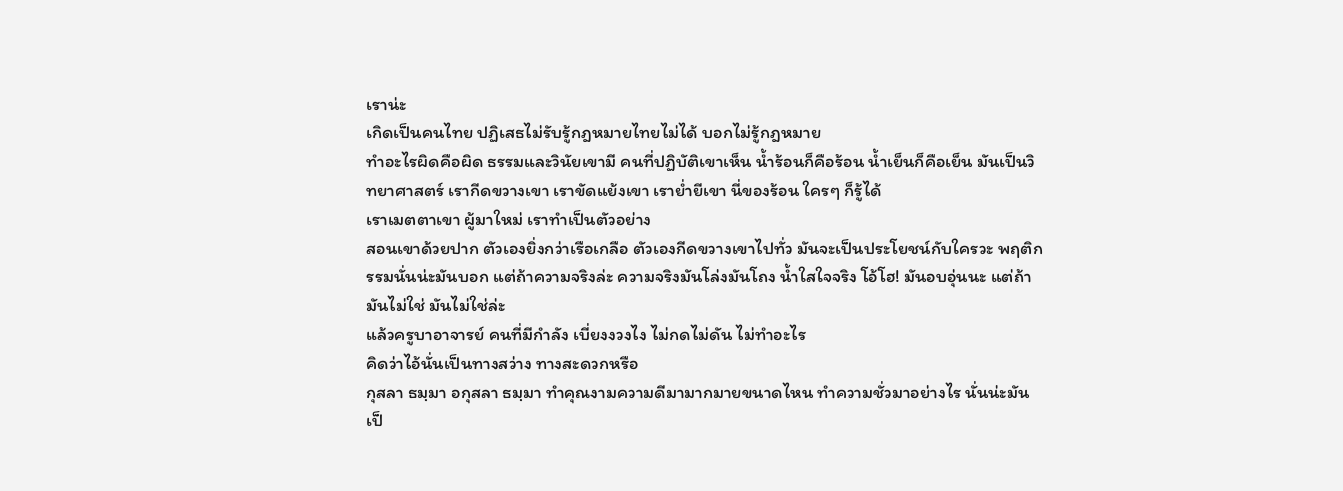เราน่ะ
เกิดเป็นคนไทย ปฏิเสธไม่รับรู้กฎหมายไทยไม่ได้ บอกไม่รู้กฎหมาย
ทำอะไรผิดคือผิด ธรรมและวินัยเขามี คนที่ปฏิบัติเขาเห็น น้ำร้อนก็คือร้อน น้ำเย็นก็คือเย็น มันเป็นวิทยาศาสตร์ เรากีดขวางเขา เราขัดแย้งเขา เราย่ำยีเขา นี่ของร้อน ใครๆ ก็รู้ได้
เราเมตตาเขา ผู้มาใหม่ เราทำเป็นตัวอย่าง
สอนเขาด้วยปาก ตัวเองยิ่งกว่าเรือเกลือ ตัวเองกีดขวางเขาไปทั่ว มันจะเป็นประโยชน์กับใครวะ พฤติกรรมนั่นน่ะมันบอก แต่ถ้าความจริงล่ะ ความจริงมันโล่งมันโถง น้ำใสใจจริง โอ้โฮ! มันอบอุ่นนะ แต่ถ้ามันไม่ใช่ มันไม่ใช่ล่ะ
แล้วครูบาอาจารย์ คนที่มีกำลัง เบี่ยงงวงไง ไม่กดไม่ดัน ไม่ทำอะไร
คิดว่าไอ้นั่นเป็นทางสว่าง ทางสะดวกหรือ
กุสลา ธมฺมา อกุสลา ธมฺมา ทำคุณงามความดีมามากมายขนาดไหน ทำความชั่วมาอย่างไร นั่นน่ะมันเป็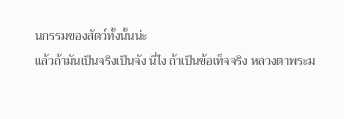นกรรมของสัตว์ทั้งนั้นน่ะ
แล้วถ้ามันเป็นจริงเป็นจัง นี่ไง ถ้าเป็นข้อเท็จจริง หลวงตาพระม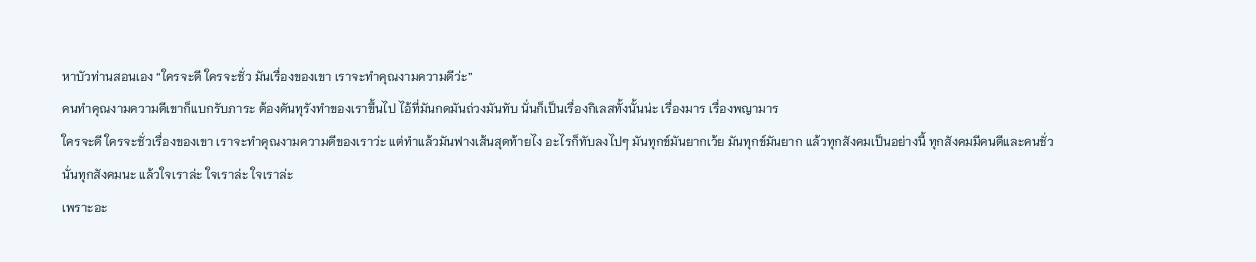หาบัวท่านสอนเอง “ใครจะดี ใครจะชั่ว มันเรื่องของเขา เราจะทำคุณงามความดีว่ะ”
คนทำคุณงามความดีเขาก็แบกรับภาระ ต้องดันทุรังทำของเราขึ้นไป ไอ้ที่มันกดมันถ่วงมันทับ นั่นก็เป็นเรื่องกิเลสทั้งนั้นน่ะ เรื่องมาร เรื่องพญามาร
ใครจะดี ใครจะชั่วเรื่องของเขา เราจะทำคุณงามความดีของเราว่ะ แต่ทำแล้วมันฟางเส้นสุดท้ายไง อะไรก็ทับลงไปๆ มันทุกข์มันยากเว้ย มันทุกข์มันยาก แล้วทุกสังคมเป็นอย่างนี้ ทุกสังคมมีคนดีและคนชั่ว
นั่นทุกสังคมนะ แล้วใจเราล่ะ ใจเราล่ะ ใจเราล่ะ
เพราะอะ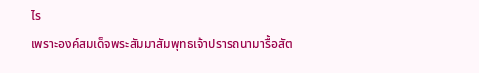ไร
เพราะองค์สมเด็จพระสัมมาสัมพุทธเจ้าปรารถนามารื้อสัต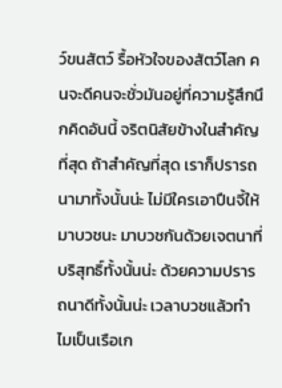ว์ขนสัตว์ รื้อหัวใจของสัตว์โลก คนจะดีคนจะชั่วมันอยู่ที่ความรู้สึกนึกคิดอันนี้ จริตนิสัยข้างในสำคัญที่สุด ถ้าสำคัญที่สุด เราก็ปรารถนามาทั้งนั้นน่ะ ไม่มีใครเอาปืนจี้ให้มาบวชนะ มาบวชกันด้วยเจตนาที่บริสุทธิ์ทั้งนั้นน่ะ ด้วยความปรารถนาดีทั้งนั้นน่ะ เวลาบวชแล้วทำไมเป็นเรือเก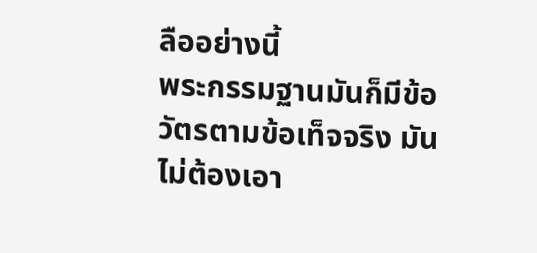ลืออย่างนี้
พระกรรมฐานมันก็มีข้อวัตรตามข้อเท็จจริง มันไม่ต้องเอา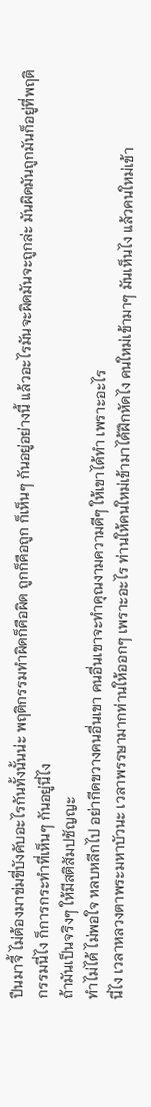ปืนมาจี้ ไม่ต้องมาข่มขี่บังคับอะไรกันทั้งนั้นน่ะ พฤติกรรมทำผิดก็คือผิด ถูกก็คือถูก ก็เห็นๆ กันอยู่อย่างนี้ แล้วอะไรมันจะผิดมันจะถูกล่ะ มันผิดมันถูกมันก็อยู่ที่พฤติกรรมนี่ไง ก็การกระทำที่เห็นๆ กันอยู่นี่ไง
ถ้ามันเป็นจริงๆ ให้มีสติสัมปชัญญะ
ทำไม่ได้ ไม่พอใจ หลบหลีกไป อย่ากีดขวางคนอื่นเขา คนอื่นเขาจะทำคุณงามความดีๆ ให้เขาได้ทำ เพราะอะไร
นี่ไง เวลาหลวงตาพระมหาบัวนะ เวลาพรรษามากท่านให้ออกๆ เพราะอะไร ท่านให้คนใหม่เข้ามาได้ฝึกหัดไง คนใหม่เข้ามาๆ มันเห็นไง แล้วคนใหม่เข้า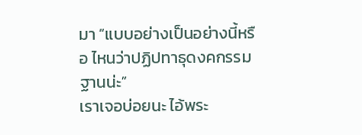มา “แบบอย่างเป็นอย่างนี้หรือ ไหนว่าปฏิปทาธุดงคกรรมฐานน่ะ”
เราเจอบ่อยนะ ไอ้พระ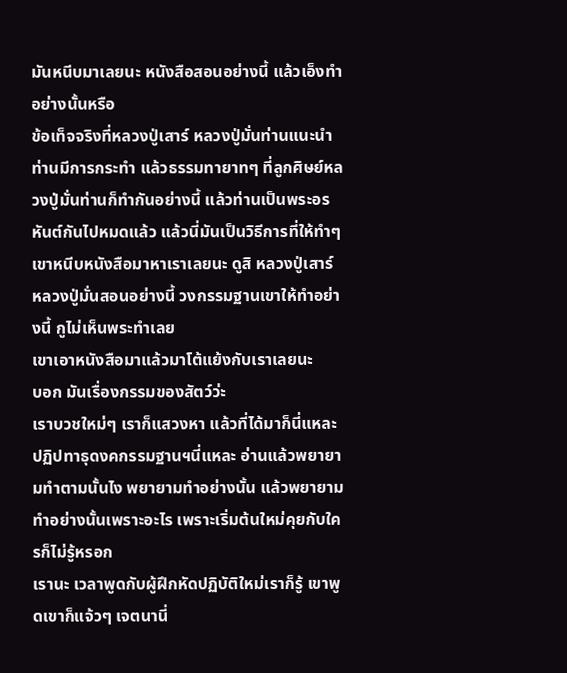มันหนีบมาเลยนะ หนังสือสอนอย่างนี้ แล้วเอ็งทำอย่างนั้นหรือ
ข้อเท็จจริงที่หลวงปู่เสาร์ หลวงปู่มั่นท่านแนะนำ ท่านมีการกระทำ แล้วธรรมทายาทๆ ที่ลูกศิษย์หลวงปู่มั่นท่านก็ทำกันอย่างนี้ แล้วท่านเป็นพระอรหันต์กันไปหมดแล้ว แล้วนี่มันเป็นวิธีการที่ให้ทำๆ
เขาหนีบหนังสือมาหาเราเลยนะ ดูสิ หลวงปู่เสาร์ หลวงปู่มั่นสอนอย่างนี้ วงกรรมฐานเขาให้ทำอย่างนี้ กูไม่เห็นพระทำเลย
เขาเอาหนังสือมาแล้วมาโต้แย้งกับเราเลยนะ
บอก มันเรื่องกรรมของสัตว์ว่ะ
เราบวชใหม่ๆ เราก็แสวงหา แล้วที่ได้มาก็นี่แหละ ปฏิปทาธุดงคกรรมฐานฯนี่แหละ อ่านแล้วพยายามทำตามนั้นไง พยายามทำอย่างนั้น แล้วพยายามทำอย่างนั้นเพราะอะไร เพราะเริ่มต้นใหม่คุยกับใครก็ไม่รู้หรอก
เรานะ เวลาพูดกับผู้ฝึกหัดปฏิบัติใหม่เราก็รู้ เขาพูดเขาก็แจ้วๆ เจตนานี่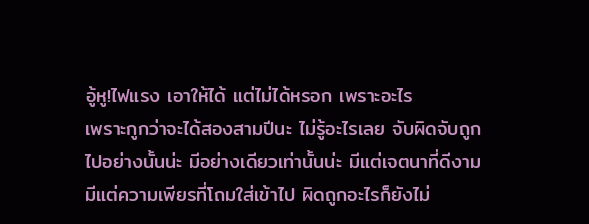อู้หู!ไฟแรง เอาให้ได้ แต่ไม่ได้หรอก เพราะอะไร
เพราะกูกว่าจะได้สองสามปีนะ ไม่รู้อะไรเลย จับผิดจับถูกไปอย่างนั้นน่ะ มีอย่างเดียวเท่านั้นน่ะ มีแต่เจตนาที่ดีงาม มีแต่ความเพียรที่โถมใส่เข้าไป ผิดถูกอะไรก็ยังไม่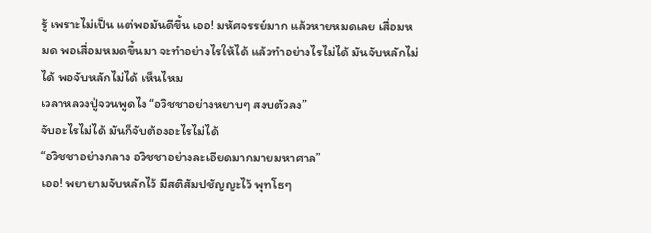รู้ เพราะไม่เป็น แต่พอมันดีขึ้น เออ! มหัศจรรย์มาก แล้วหายหมดเลย เสื่อมหมด พอเสื่อมหมดขึ้นมา จะทำอย่างไรให้ได้ แล้วทำอย่างไรไม่ได้ มันจับหลักไม่ได้ พอจับหลักไม่ได้ เห็นไหม
เวลาหลวงปู่จวนพูดไง “อวิชชาอย่างหยาบๆ สงบตัวลง”
จับอะไรไม่ได้ มันก็จับต้องอะไรไม่ได้
“อวิชชาอย่างกลาง อวิชชาอย่างละเอียดมากมายมหาศาล”
เออ! พยายามจับหลักไว้ มีสติสัมปชัญญะไว้ พุทโธๆ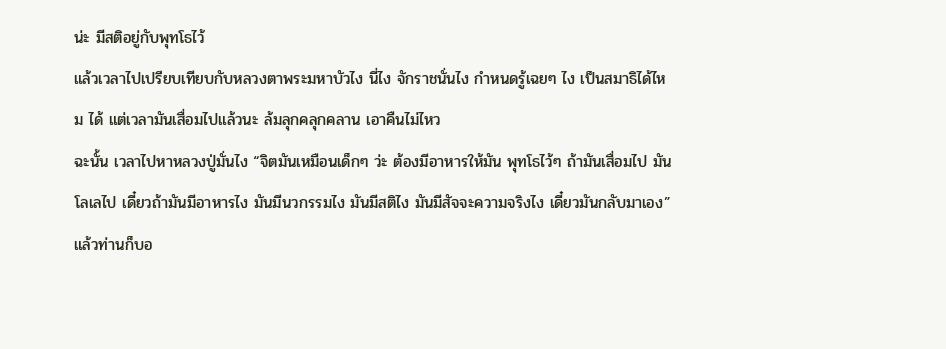น่ะ มีสติอยู่กับพุทโธไว้
แล้วเวลาไปเปรียบเทียบกับหลวงตาพระมหาบัวไง นี่ไง จักราชนั่นไง กำหนดรู้เฉยๆ ไง เป็นสมาธิได้ไหม ได้ แต่เวลามันเสื่อมไปแล้วนะ ล้มลุกคลุกคลาน เอาคืนไม่ไหว
ฉะนั้น เวลาไปหาหลวงปู่มั่นไง “จิตมันเหมือนเด็กๆ ว่ะ ต้องมีอาหารให้มัน พุทโธไว้ๆ ถ้ามันเสื่อมไป มันโลเลไป เดี๋ยวถ้ามันมีอาหารไง มันมีนวกรรมไง มันมีสติไง มันมีสัจจะความจริงไง เดี๋ยวมันกลับมาเอง”
แล้วท่านก็บอ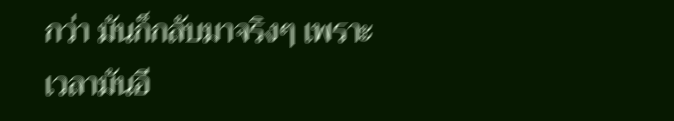กว่า มันก็กลับมาจริงๆ เพราะเวลามันอี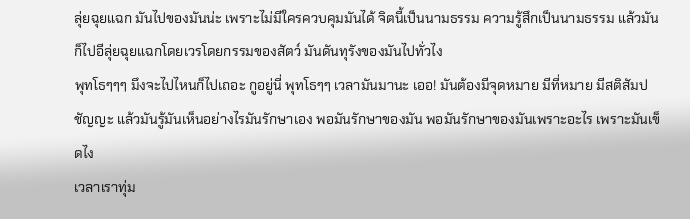ลุ่ยฉุยแฉก มันไปของมันน่ะ เพราะไม่มีใครควบคุมมันได้ จิตนี้เป็นนามธรรม ความรู้สึกเป็นนามธรรม แล้วมันก็ไปอีลุ่ยฉุยแฉกโดยเวรโดยกรรมของสัตว์ มันดันทุรังของมันไปทั่วไง
พุทโธๆๆๆ มึงจะไปไหนก็ไปเถอะ กูอยู่นี่ พุทโธๆๆ เวลามันมานะ เออ! มันต้องมีจุดหมาย มีที่หมาย มีสติสัมปชัญญะ แล้วมันรู้มันเห็นอย่างไรมันรักษาเอง พอมันรักษาของมัน พอมันรักษาของมันเพราะอะไร เพราะมันเข็ดไง
เวลาเราทุ่ม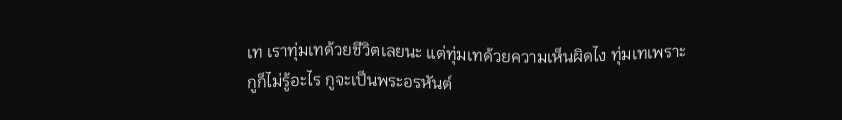เท เราทุ่มเทด้วยชีวิตเลยนะ แต่ทุ่มเทด้วยความเห็นผิดไง ทุ่มเทเพราะกูก็ไม่รู้อะไร กูจะเป็นพระอรหันต์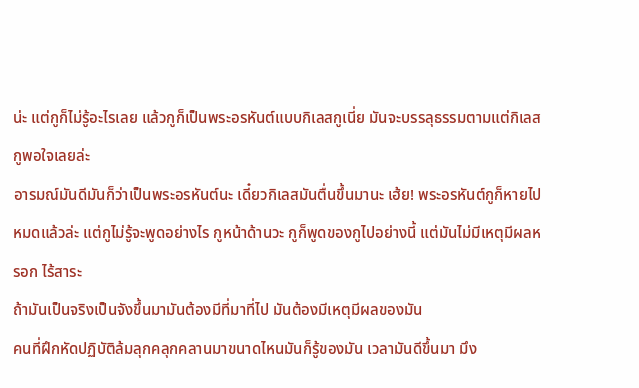น่ะ แต่กูก็ไม่รู้อะไรเลย แล้วกูก็เป็นพระอรหันต์แบบกิเลสกูเนี่ย มันจะบรรลุธรรมตามแต่กิเลสกูพอใจเลยล่ะ
อารมณ์มันดีมันก็ว่าเป็นพระอรหันต์นะ เดี๋ยวกิเลสมันตื่นขึ้นมานะ เฮ้ย! พระอรหันต์กูก็หายไปหมดแล้วล่ะ แต่กูไม่รู้จะพูดอย่างไร กูหน้าด้านวะ กูก็พูดของกูไปอย่างนี้ แต่มันไม่มีเหตุมีผลหรอก ไร้สาระ
ถ้ามันเป็นจริงเป็นจังขึ้นมามันต้องมีที่มาที่ไป มันต้องมีเหตุมีผลของมัน
คนที่ฝึกหัดปฏิบัติล้มลุกคลุกคลานมาขนาดไหนมันก็รู้ของมัน เวลามันดีขึ้นมา มึง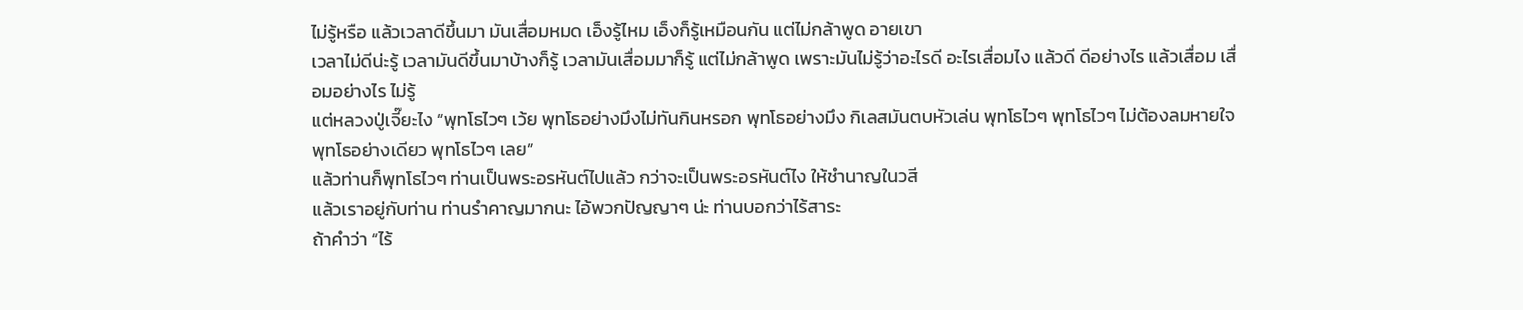ไม่รู้หรือ แล้วเวลาดีขึ้นมา มันเสื่อมหมด เอ็งรู้ไหม เอ็งก็รู้เหมือนกัน แต่ไม่กล้าพูด อายเขา
เวลาไม่ดีน่ะรู้ เวลามันดีขึ้นมาบ้างก็รู้ เวลามันเสื่อมมาก็รู้ แต่ไม่กล้าพูด เพราะมันไม่รู้ว่าอะไรดี อะไรเสื่อมไง แล้วดี ดีอย่างไร แล้วเสื่อม เสื่อมอย่างไร ไม่รู้
แต่หลวงปู่เจี๊ยะไง “พุทโธไวๆ เว้ย พุทโธอย่างมึงไม่ทันกินหรอก พุทโธอย่างมึง กิเลสมันตบหัวเล่น พุทโธไวๆ พุทโธไวๆ ไม่ต้องลมหายใจ พุทโธอย่างเดียว พุทโธไวๆ เลย”
แล้วท่านก็พุทโธไวๆ ท่านเป็นพระอรหันต์ไปแล้ว กว่าจะเป็นพระอรหันต์ไง ให้ชำนาญในวสี
แล้วเราอยู่กับท่าน ท่านรำคาญมากนะ ไอ้พวกปัญญาๆ น่ะ ท่านบอกว่าไร้สาระ
ถ้าคำว่า “ไร้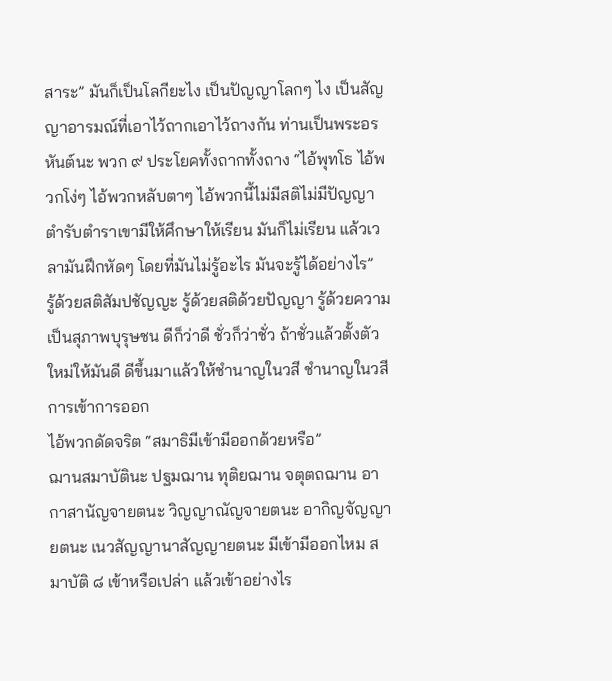สาระ” มันก็เป็นโลกียะไง เป็นปัญญาโลกๆ ไง เป็นสัญญาอารมณ์ที่เอาไว้ถากเอาไว้ถางกัน ท่านเป็นพระอรหันต์นะ พวก ๙ ประโยคทั้งถากทั้งถาง “ไอ้พุทโธ ไอ้พวกโง่ๆ ไอ้พวกหลับตาๆ ไอ้พวกนี้ไม่มีสติไม่มีปัญญา ตำรับตำราเขามีให้ศึกษาให้เรียน มันก็ไม่เรียน แล้วเวลามันฝึกหัดๆ โดยที่มันไม่รู้อะไร มันจะรู้ได้อย่างไร”
รู้ด้วยสติสัมปชัญญะ รู้ด้วยสติด้วยปัญญา รู้ด้วยความเป็นสุภาพบุรุษชน ดีก็ว่าดี ชั่วก็ว่าชั่ว ถ้าชั่วแล้วตั้งตัวใหม่ให้มันดี ดีขึ้นมาแล้วให้ชำนาญในวสี ชำนาญในวสี การเข้าการออก
ไอ้พวกดัดจริต “สมาธิมีเข้ามีออกด้วยหรือ”
ฌานสมาบัตินะ ปฐมฌาน ทุติยฌาน จตุตถฌาน อากาสานัญจายตนะ วิญญาณัญจายตนะ อากิญจัญญายตนะ เนวสัญญานาสัญญายตนะ มีเข้ามีออกไหม สมาบัติ ๘ เข้าหรือเปล่า แล้วเข้าอย่างไร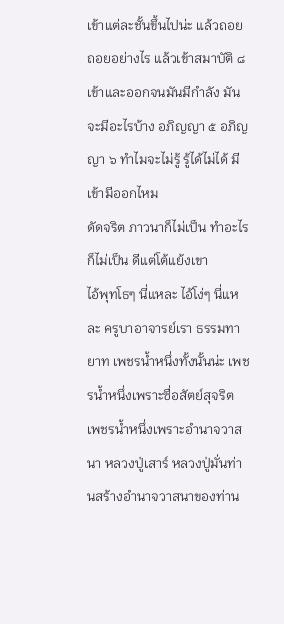เข้าแต่ละชั้นขึ้นไปน่ะ แล้วถอย ถอยอย่างไร แล้วเข้าสมาบัติ ๘ เข้าและออกจนมันมีกำลัง มันจะมีอะไรบ้าง อภิญญา ๕ อภิญญา ๖ ทำไมจะไม่รู้ รู้ได้ไม่ได้ มีเข้ามีออกไหม
ดัดจริต ภาวนาก็ไม่เป็น ทำอะไรก็ไม่เป็น ดีแต่โต้แย้งเขา
ไอ้พุทโธๆ นี่แหละ ไอ้โง่ๆ นี่แหละ ครูบาอาจารย์เรา ธรรมทายาท เพชรน้ำหนึ่งทั้งนั้นน่ะ เพชรน้ำหนึ่งเพราะซื่อสัตย์สุจริต เพชรน้ำหนึ่งเพราะอำนาจวาสนา หลวงปู่เสาร์ หลวงปู่มั่นท่านสร้างอำนาจวาสนาของท่าน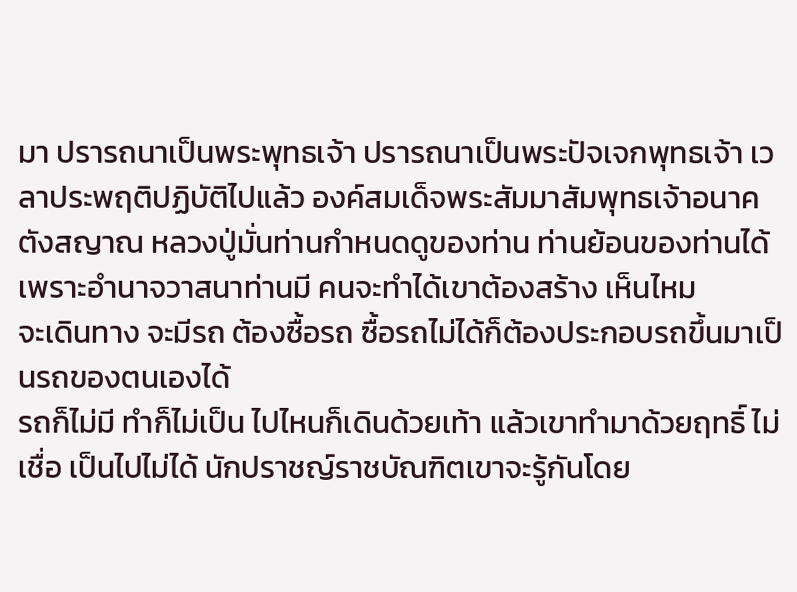มา ปรารถนาเป็นพระพุทธเจ้า ปรารถนาเป็นพระปัจเจกพุทธเจ้า เวลาประพฤติปฏิบัติไปแล้ว องค์สมเด็จพระสัมมาสัมพุทธเจ้าอนาคตังสญาณ หลวงปู่มั่นท่านกำหนดดูของท่าน ท่านย้อนของท่านได้เพราะอำนาจวาสนาท่านมี คนจะทำได้เขาต้องสร้าง เห็นไหม
จะเดินทาง จะมีรถ ต้องซื้อรถ ซื้อรถไม่ได้ก็ต้องประกอบรถขึ้นมาเป็นรถของตนเองได้
รถก็ไม่มี ทำก็ไม่เป็น ไปไหนก็เดินด้วยเท้า แล้วเขาทำมาด้วยฤทธิ์ ไม่เชื่อ เป็นไปไม่ได้ นักปราชญ์ราชบัณฑิตเขาจะรู้กันโดย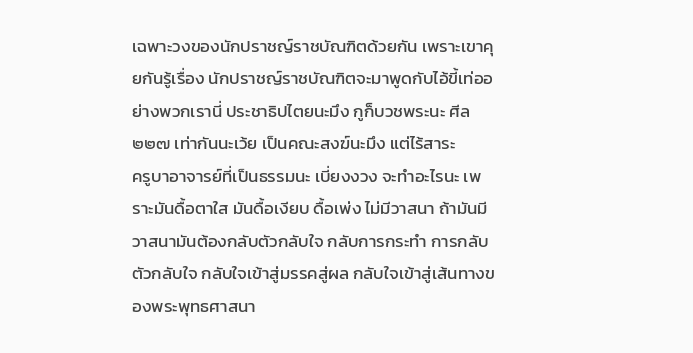เฉพาะวงของนักปราชญ์ราชบัณฑิตด้วยกัน เพราะเขาคุยกันรู้เรื่อง นักปราชญ์ราชบัณฑิตจะมาพูดกับไอ้ขี้เท่ออย่างพวกเรานี่ ประชาธิปไตยนะมึง กูก็บวชพระนะ ศีล ๒๒๗ เท่ากันนะเว้ย เป็นคณะสงฆ์นะมึง แต่ไร้สาระ
ครูบาอาจารย์ที่เป็นธรรมนะ เบี่ยงงวง จะทำอะไรนะ เพราะมันดื้อตาใส มันดื้อเงียบ ดื้อเพ่ง ไม่มีวาสนา ถ้ามันมีวาสนามันต้องกลับตัวกลับใจ กลับการกระทำ การกลับตัวกลับใจ กลับใจเข้าสู่มรรคสู่ผล กลับใจเข้าสู่เส้นทางของพระพุทธศาสนา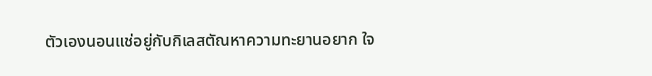ตัวเองนอนแช่อยู่กับกิเลสตัณหาความทะยานอยาก ใจ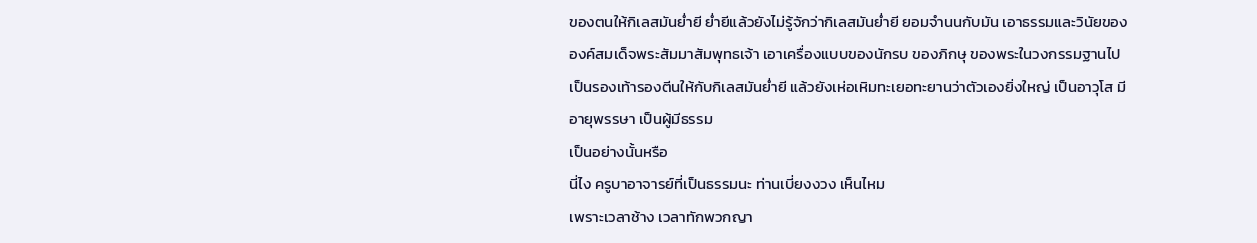ของตนให้กิเลสมันย่ำยี ย่ำยีแล้วยังไม่รู้จักว่ากิเลสมันย่ำยี ยอมจำนนกับมัน เอาธรรมและวินัยขององค์สมเด็จพระสัมมาสัมพุทธเจ้า เอาเครื่องแบบของนักรบ ของภิกษุ ของพระในวงกรรมฐานไปเป็นรองเท้ารองตีนให้กับกิเลสมันย่ำยี แล้วยังเห่อเหิมทะเยอทะยานว่าตัวเองยิ่งใหญ่ เป็นอาวุโส มีอายุพรรษา เป็นผู้มีธรรม
เป็นอย่างนั้นหรือ
นี่ไง ครูบาอาจารย์ที่เป็นธรรมนะ ท่านเบี่ยงงวง เห็นไหม
เพราะเวลาช้าง เวลาทักพวกญา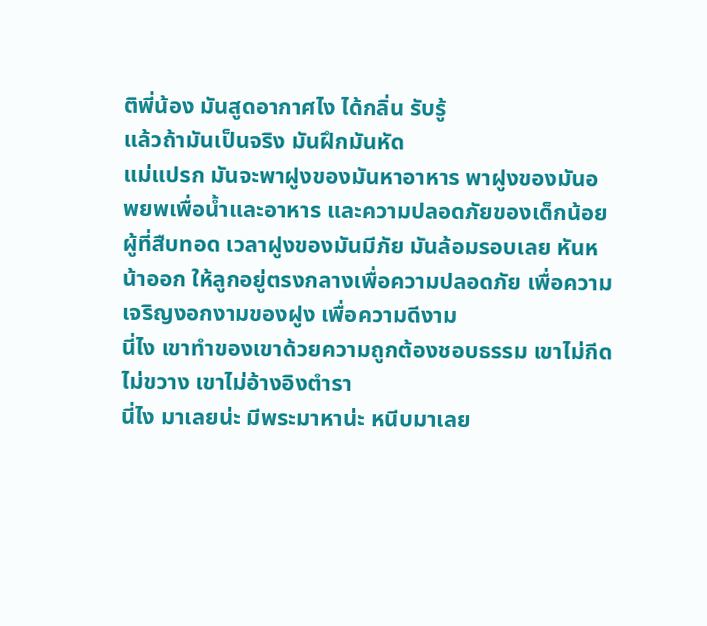ติพี่น้อง มันสูดอากาศไง ได้กลิ่น รับรู้
แล้วถ้ามันเป็นจริง มันฝึกมันหัด
แม่แปรก มันจะพาฝูงของมันหาอาหาร พาฝูงของมันอพยพเพื่อน้ำและอาหาร และความปลอดภัยของเด็กน้อย
ผู้ที่สืบทอด เวลาฝูงของมันมีภัย มันล้อมรอบเลย หันหน้าออก ให้ลูกอยู่ตรงกลางเพื่อความปลอดภัย เพื่อความเจริญงอกงามของฝูง เพื่อความดีงาม
นี่ไง เขาทำของเขาด้วยความถูกต้องชอบธรรม เขาไม่กีดไม่ขวาง เขาไม่อ้างอิงตำรา
นี่ไง มาเลยน่ะ มีพระมาหาน่ะ หนีบมาเลย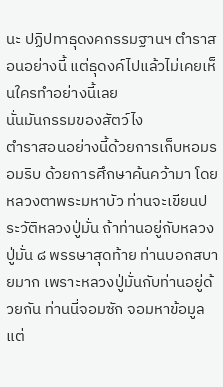นะ ปฏิปทาธุดงคกรรมฐานฯ ตำราสอนอย่างนี้ แต่ธุดงค์ไปแล้วไม่เคยเห็นใครทำอย่างนี้เลย
นั่นมันกรรมของสัตว์ไง
ตำราสอนอย่างนี้ด้วยการเก็บหอมรอมริบ ด้วยการศึกษาค้นคว้ามา โดยหลวงตาพระมหาบัว ท่านจะเขียนประวัติหลวงปู่มั่น ถ้าท่านอยู่กับหลวงปู่มั่น ๘ พรรษาสุดท้าย ท่านบอกสบายมาก เพราะหลวงปู่มั่นกับท่านอยู่ด้วยกัน ท่านนี่จอมซัก จอมหาข้อมูล แต่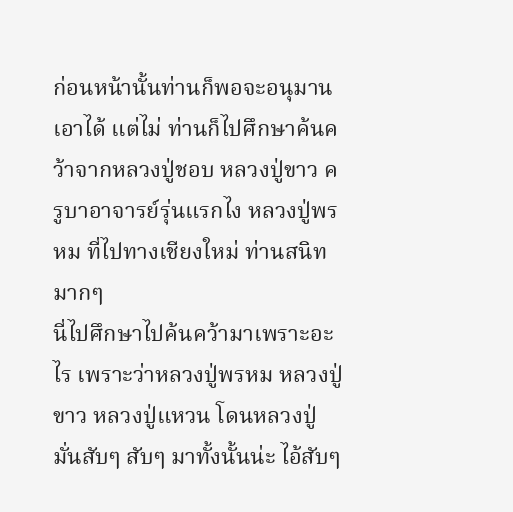ก่อนหน้านั้นท่านก็พอจะอนุมานเอาได้ แต่ไม่ ท่านก็ไปศึกษาค้นคว้าจากหลวงปู่ชอบ หลวงปู่ขาว ครูบาอาจารย์รุ่นแรกไง หลวงปู่พรหม ที่ไปทางเชียงใหม่ ท่านสนิทมากๆ
นี่ไปศึกษาไปค้นคว้ามาเพราะอะไร เพราะว่าหลวงปู่พรหม หลวงปู่ขาว หลวงปู่แหวน โดนหลวงปู่มั่นสับๆ สับๆ มาทั้งนั้นน่ะ ไอ้สับๆ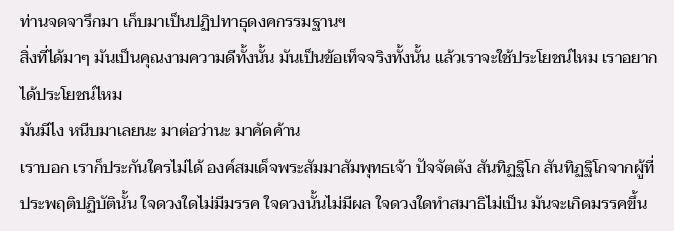ท่านจดจารึกมา เก็บมาเป็นปฏิปทาธุดงคกรรมฐานฯ
สิ่งที่ได้มาๆ มันเป็นคุณงามความดีทั้งนั้น มันเป็นข้อเท็จจริงทั้งนั้น แล้วเราจะใช้ประโยชน์ไหม เราอยากได้ประโยชน์ไหม
มันมีไง หนีบมาเลยนะ มาต่อว่านะ มาคัดค้าน
เราบอก เราก็ประกันใครไม่ได้ องค์สมเด็จพระสัมมาสัมพุทธเจ้า ปัจจัตตัง สันทิฏฐิโก สันทิฏฐิโกจากผู้ที่ประพฤติปฏิบัตินั้น ใจดวงใดไม่มีมรรค ใจดวงนั้นไม่มีผล ใจดวงใดทำสมาธิไม่เป็น มันจะเกิดมรรคขึ้น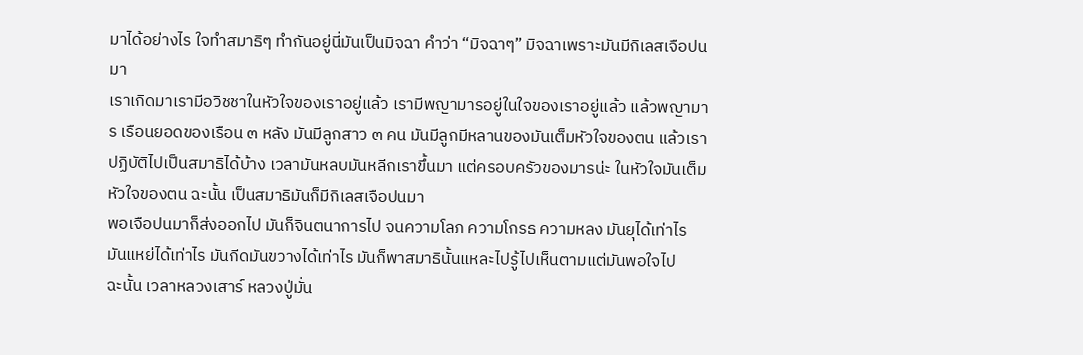มาได้อย่างไร ใจทำสมาธิๆ ทำกันอยู่นี่มันเป็นมิจฉา คำว่า “มิจฉาๆ” มิจฉาเพราะมันมีกิเลสเจือปนมา
เราเกิดมาเรามีอวิชชาในหัวใจของเราอยู่แล้ว เรามีพญามารอยู่ในใจของเราอยู่แล้ว แล้วพญามาร เรือนยอดของเรือน ๓ หลัง มันมีลูกสาว ๓ คน มันมีลูกมีหลานของมันเต็มหัวใจของตน แล้วเราปฏิบัติไปเป็นสมาธิได้บ้าง เวลามันหลบมันหลีกเราขึ้นมา แต่ครอบครัวของมารน่ะ ในหัวใจมันเต็มหัวใจของตน ฉะนั้น เป็นสมาธิมันก็มีกิเลสเจือปนมา
พอเจือปนมาก็ส่งออกไป มันก็จินตนาการไป จนความโลภ ความโกรธ ความหลง มันยุได้เท่าไร มันแหย่ได้เท่าไร มันกีดมันขวางได้เท่าไร มันก็พาสมาธินั้นแหละไปรู้ไปเห็นตามแต่มันพอใจไป
ฉะนั้น เวลาหลวงเสาร์ หลวงปู่มั่น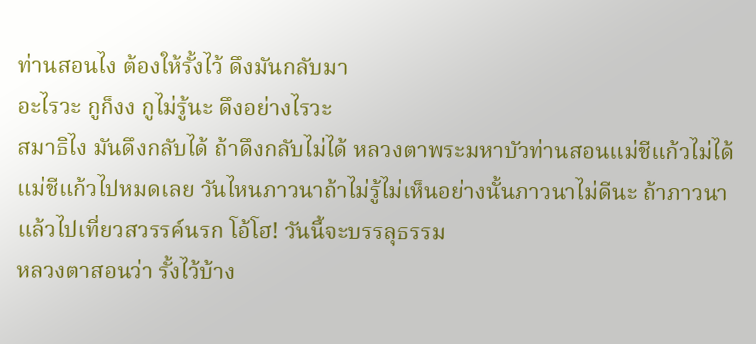ท่านสอนไง ต้องให้รั้งไว้ ดึงมันกลับมา
อะไรวะ กูก็งง กูไม่รู้นะ ดึงอย่างไรวะ
สมาธิไง มันดึงกลับได้ ถ้าดึงกลับไม่ได้ หลวงตาพระมหาบัวท่านสอนแม่ชีแก้วไม่ได้
แม่ชีแก้วไปหมดเลย วันไหนภาวนาถ้าไม่รู้ไม่เห็นอย่างนั้นภาวนาไม่ดีนะ ถ้าภาวนาแล้วไปเที่ยวสวรรค์นรก โอ้โฮ! วันนี้จะบรรลุธรรม
หลวงตาสอนว่า รั้งไว้บ้าง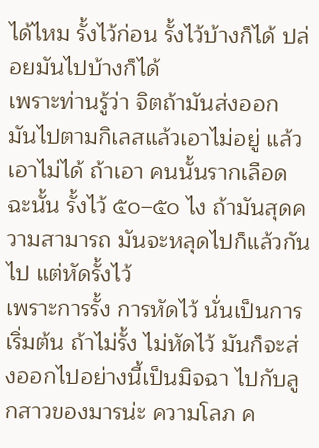ได้ไหม รั้งไว้ก่อน รั้งไว้บ้างก็ได้ ปล่อยมันไปบ้างก็ได้
เพราะท่านรู้ว่า จิตถ้ามันส่งออก มันไปตามกิเลสแล้วเอาไม่อยู่ แล้วเอาไม่ได้ ถ้าเอา คนนั้นรากเลือด ฉะนั้น รั้งไว้ ๕๐–๕๐ ไง ถ้ามันสุดความสามารถ มันจะหลุดไปก็แล้วกันไป แต่หัดรั้งไว้
เพราะการรั้ง การหัดไว้ นั่นเป็นการเริ่มต้น ถ้าไม่รั้ง ไม่หัดไว้ มันก็จะส่งออกไปอย่างนี้เป็นมิจฉา ไปกับลูกสาวของมารน่ะ ความโลภ ค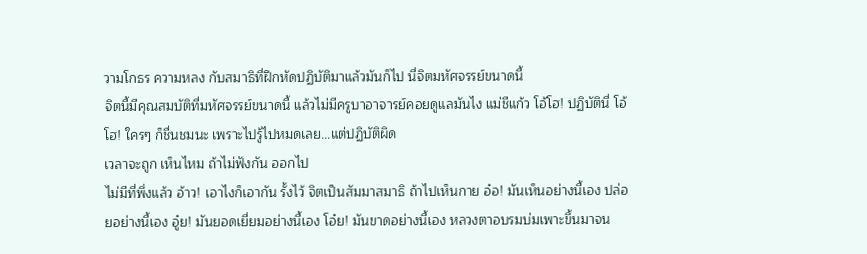วามโกธร ความหลง กับสมาธิที่ฝึกหัดปฏิบัติมาแล้วมันก็ไป นี่จิตมหัศจรรย์ขนาดนี้
จิตนี้มีคุณสมบัติที่มหัศจรรย์ขนาดนี้ แล้วไม่มีครูบาอาจารย์คอยดูแลมันไง แม่ชีแก้ว โอ้โฮ! ปฏิบัตินี่ โอ้โฮ! ใครๆ ก็ชื่นชมนะ เพราะไปรู้ไปหมดเลย...แต่ปฏิบัติผิด
เวลาจะถูก เห็นไหม ถ้าไม่ฟังกัน ออกไป
ไม่มีที่พึ่งแล้ว อ้าว! เอาไงก็เอากัน รั้งไว้ จิตเป็นสัมมาสมาธิ ถ้าไปเห็นกาย อ๋อ! มันเห็นอย่างนี้เอง ปล่อยอย่างนี้เอง อู๋ย! มันยอดเยี่ยมอย่างนี้เอง โอ๋ย! มันขาดอย่างนี้เอง หลวงตาอบรมบ่มเพาะขึ้นมาจน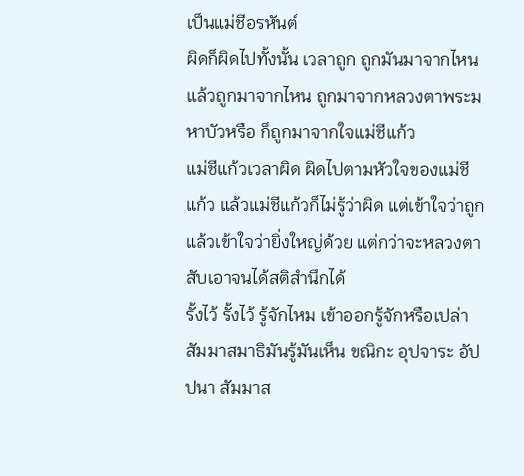เป็นแม่ชีอรหันต์
ผิดก็ผิดไปทั้งนั้น เวลาถูก ถูกมันมาจากไหน แล้วถูกมาจากไหน ถูกมาจากหลวงตาพระมหาบัวหรือ ก็ถูกมาจากใจแม่ชีแก้ว
แม่ชีแก้วเวลาผิด ผิดไปตามหัวใจของแม่ชีแก้ว แล้วแม่ชีแก้วก็ไม่รู้ว่าผิด แต่เข้าใจว่าถูก แล้วเข้าใจว่ายิ่งใหญ่ด้วย แต่กว่าจะหลวงตาสับเอาจนได้สติสำนึกได้
รั้งไว้ รั้งไว้ รู้จักไหม เข้าออกรู้จักหรือเปล่า
สัมมาสมาธิมันรู้มันเห็น ขณิกะ อุปจาระ อัปปนา สัมมาส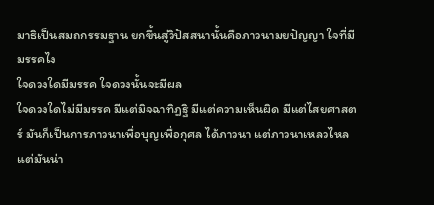มาธิเป็นสมถกรรมฐาน ยกขึ้นสู่วิปัสสนานั้นคือภาวนามยปัญญา ใจที่มีมรรคไง
ใจดวงใดมีมรรค ใจดวงนั้นจะมีผล
ใจดวงใดไม่มีมรรค มีแต่มิจฉาทิฏฐิ มีแต่ความเห็นผิด มีแต่ไสยศาสตร์ มันก็เป็นการภาวนาเพื่อบุญเพื่อกุศล ได้ภาวนา แต่ภาวนาเหลวไหล
แต่มันน่า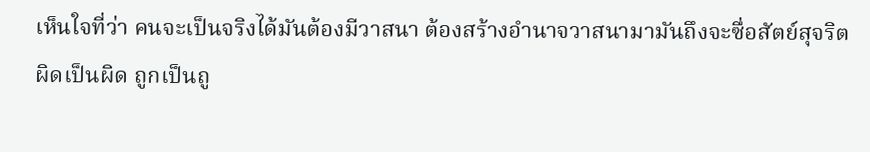เห็นใจที่ว่า คนจะเป็นจริงได้มันต้องมีวาสนา ต้องสร้างอำนาจวาสนามามันถึงจะซื่อสัตย์สุจริต ผิดเป็นผิด ถูกเป็นถู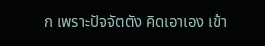ก เพราะปัจจัตตัง คิดเอาเอง เข้า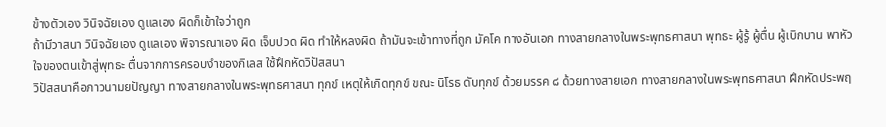ข้างตัวเอง วินิจฉัยเอง ดูแลเอง ผิดก็เข้าใจว่าถูก
ถ้ามีวาสนา วินิจฉัยเอง ดูแลเอง พิจารณาเอง ผิด เจ็บปวด ผิด ทำให้หลงผิด ถ้ามันจะเข้าทางที่ถูก มัคโค ทางอันเอก ทางสายกลางในพระพุทธศาสนา พุทธะ ผู้รู้ ผู้ตื่น ผู้เบิกบาน พาหัวใจของตนเข้าสู่พุทธะ ตื่นจากการครอบงำของกิเลส ใช้ฝึกหัดวิปัสสนา
วิปัสสนาคือภาวนามยปัญญา ทางสายกลางในพระพุทธศาสนา ทุกข์ เหตุให้เกิดทุกข์ ขณะ นิโรธ ดับทุกข์ ด้วยมรรค ๘ ด้วยทางสายเอก ทางสายกลางในพระพุทธศาสนา ฝึกหัดประพฤ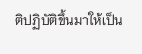ติปฏิบัติขึ้นมาให้เป็น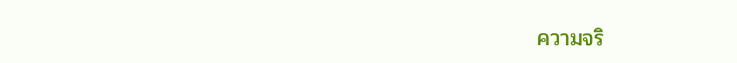ความจริ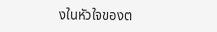งในหัวใจของต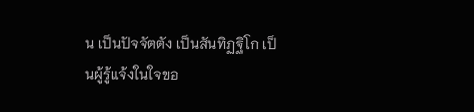น เป็นปัจจัตตัง เป็นสันทิฏฐิโก เป็นผู้รู้แจ้งในใจขอ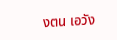งตน เอวัง